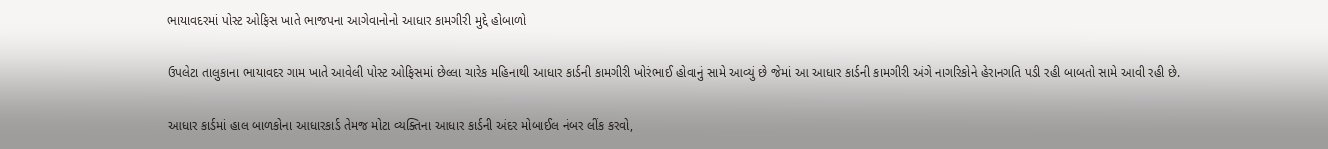ભાયાવદરમાં પોસ્ટ ઓફિસ ખાતે ભાજપના આગેવાનોનો આધાર કામગીરી મુદ્દે હોબાળો

ઉપલેટા તાલુકાના ભાયાવદર ગામ ખાતે આવેલી પોસ્ટ ઓફિસમાં છેલ્લા ચારેક મહિનાથી આધાર કાર્ડની કામગીરી ખોરંભાઈ હોવાનું સામે આવ્યું છે જેમાં આ આધાર કાર્ડની કામગીરી અંગે નાગરિકોને હેરાનગતિ પડી રહી બાબતો સામે આવી રહી છે.

આધાર કાર્ડમાં હાલ બાળકોના આધારકાર્ડ તેમજ મોટા વ્યક્તિના આધાર કાર્ડની અંદર મોબાઈલ નંબર લીંક કરવો,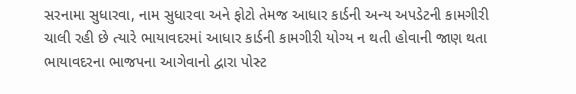સરનામા સુધારવા, નામ સુધારવા અને ફોટો તેમજ આધાર કાર્ડની અન્ય અપડેટની કામગીરી ચાલી રહી છે ત્યારે ભાયાવદરમાં આધાર કાર્ડની કામગીરી યોગ્ય ન થતી હોવાની જાણ થતા ભાયાવદરના ભાજપના આગેવાનો દ્વારા પોસ્ટ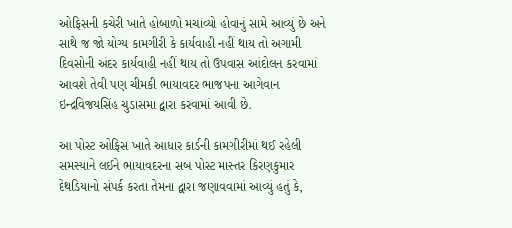ઓફિસની કચેરી ખાતે હોબાળો મચાવ્યો હોવાનું સામે આવ્યું છે અને સાથે જ જો યોગ્ય કામગીરી કે કાર્યવાહી નહીં થાય તો અગામી દિવસોની અંદર કાર્યવાહી નહીં થાય તો ઉપવાસ આંદોલન કરવામાં આવશે તેવી પણ ચીમકી ભાયાવદર ભાજપના આગેવાન ઇન્દ્રવિજયસિંહ ચુડાસમા દ્વારા કરવામાં આવી છે.

આ પોસ્ટ ઓફિસ ખાતે આધાર કાર્ડની કામગીરીમાં થઈ રહેલી સમસ્યાને લઈને ભાયાવદરના સબ પોસ્ટ માસ્તર કિરણકુમાર દેથડિયાનો સંપર્ક કરતા તેમના દ્વારા જણાવવામાં આવ્યું હતું કે,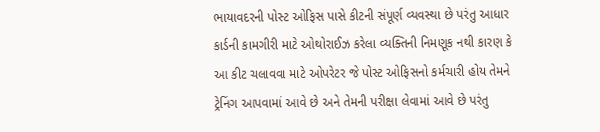ભાયાવદરની પોસ્ટ ઓફિસ પાસે કીટની સંપૂર્ણ વ્યવસ્થા છે પરંતુ આધાર કાર્ડની કામગીરી માટે ઓથોરાઈઝ કરેલા વ્યક્તિની નિમણૂક નથી કારણ કે આ કીટ ચલાવવા માટે ઓપરેટર જે પોસ્ટ ઓફિસનો કર્મચારી હોય તેમને ટ્રેનિંગ આપવામાં આવે છે અને તેમની પરીક્ષા લેવામાં આવે છે પરંતુ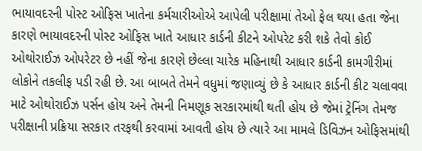ભાયાવદરની પોસ્ટ ઓફિસ ખાતેના કર્મચારીઓએ આપેલી પરીક્ષામાં તેઓ ફેલ થયા હતા જેના કારણે ભાયાવદરની પોસ્ટ ઓફિસ ખાતે આધાર કાર્ડની કીટને ઓપરેટ કરી શકે તેવો કોઈ ઓથોરાઈઝ ઓપરેટર છે નહીં જેના કારણે છેલ્લા ચારેક મહિનાથી આધાર કાર્ડની કામગીરીમાં લોકોને તકલીફ પડી રહી છે. આ બાબતે તેમને વધુમાં જણાવ્યું છે કે આધાર કાર્ડની કીટ ચલાવવા માટે ઓથોરાઈઝ પર્સન હોય અને તેમની નિમણૂક સરકારમાંથી થતી હોય છે જેમાં ટ્રેનિંગ તેમજ પરીક્ષાની પ્રક્રિયા સરકાર તરફથી કરવામાં આવતી હોય છે ત્યારે આ મામલે ડિવિઝન ઓફિસમાંથી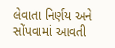લેવાતા નિર્ણય અને સોંપવામાં આવતી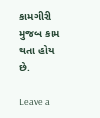કામગીરી મુજબ કામ થતા હોય છે.

Leave a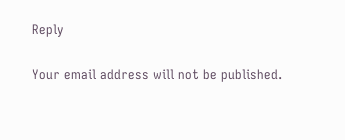Reply

Your email address will not be published.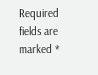Required fields are marked *